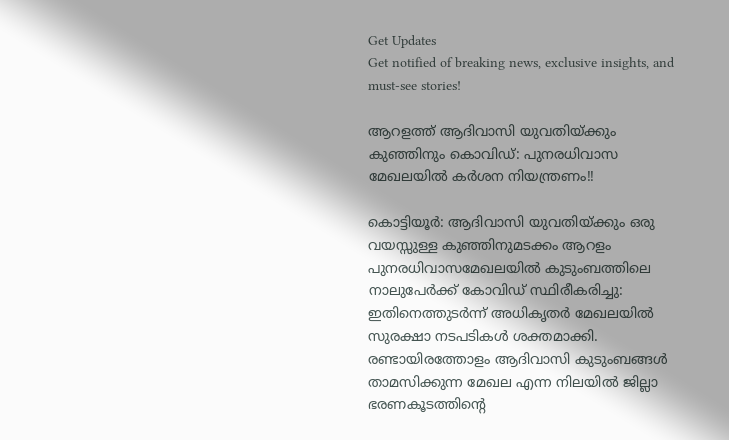Get Updates
Get notified of breaking news, exclusive insights, and must-see stories!

ആറളത്ത് ആദിവാസി യുവതിയ്ക്കും കുഞ്ഞിനും കൊവിഡ്: പുനരധിവാസ മേഖലയിൽ കർശന നിയന്ത്രണം!!

കൊട്ടിയൂർ: ആദിവാസി യുവതിയ്ക്കും ഒരു വയസ്സുള്ള കുഞ്ഞിനുമടക്കം ആറളം പുനരധിവാസമേഖലയിൽ കുടുംബത്തിലെ നാലുപേർക്ക് കോവിഡ് സ്ഥിരീകരിച്ചു: ഇതിനെത്തുടർന്ന് അധികൃതർ മേഖലയിൽ സുരക്ഷാ നടപടികൾ ശക്തമാക്കി.
രണ്ടായിരത്തോളം ആദിവാസി കുടുംബങ്ങൾ താമസിക്കുന്ന മേഖല എന്ന നിലയിൽ ജില്ലാ ഭരണകൂടത്തിന്റെ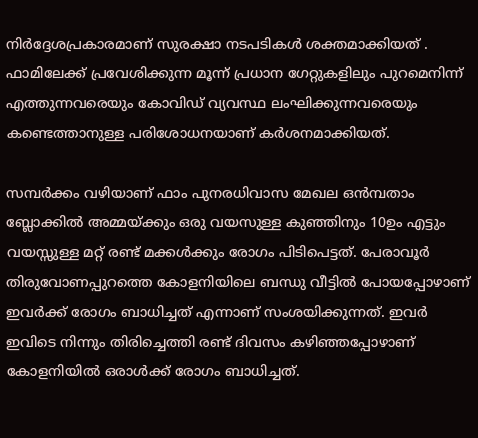നിർദ്ദേശപ്രകാരമാണ് സുരക്ഷാ നടപടികൾ ശക്തമാക്കിയത് . ഫാമിലേക്ക് പ്രവേശിക്കുന്ന മൂന്ന് പ്രധാന ഗേറ്റുകളിലും പുറമെനിന്ന് എത്തുന്നവരെയും കോവിഡ് വ്യവസ്ഥ ലംഘിക്കുന്നവരെയും കണ്ടെത്താനുള്ള പരിശോധനയാണ് കർശനമാക്കിയത്.

സമ്പർക്കം വഴിയാണ് ഫാം പുനരധിവാസ മേഖല ഒൻമ്പതാം ബ്ലോക്കിൽ അമ്മയ്ക്കും ഒരു വയസുള്ള കുഞ്ഞിനും 10ഉം എട്ടും വയസ്സുള്ള മറ്റ് രണ്ട് മക്കൾക്കും രോഗം പിടിപെട്ടത്. പേരാവൂർ തിരുവോണപ്പുറത്തെ കോളനിയിലെ ബന്ധു വീട്ടിൽ പോയപ്പോഴാണ് ഇവർക്ക് രോഗം ബാധിച്ചത് എന്നാണ് സംശയിക്കുന്നത്. ഇവർ ഇവിടെ നിന്നും തിരിച്ചെത്തി രണ്ട് ദിവസം കഴിഞ്ഞപ്പോഴാണ് കോളനിയിൽ ഒരാൾക്ക് രോഗം ബാധിച്ചത്.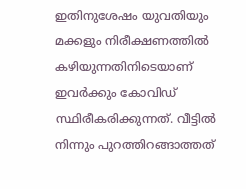ഇതിനുശേഷം യുവതിയും മക്കളും നിരീക്ഷണത്തിൽ കഴിയുന്നതിനിടെയാണ് ഇവർക്കും കോവിഡ് സ്ഥിരീകരിക്കുന്നത്. വീട്ടിൽ നിന്നും പുറത്തിറങ്ങാത്തത്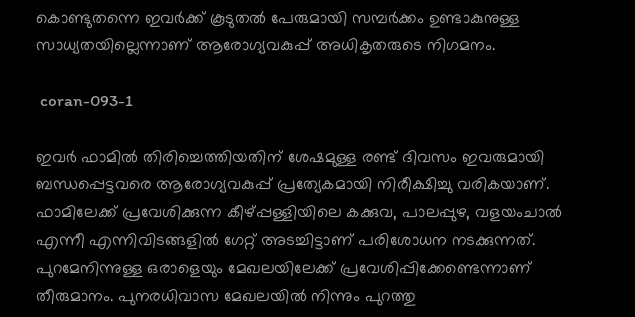കൊണ്ടുതന്നെ ഇവർക്ക് കൂടുതൽ പേരുമായി സമ്പർക്കം ഉണ്ടാകുനുള്ള സാധ്യതയില്ലെന്നാണ് ആരോഗ്യവകുപ്പ് അധികൃതരുടെ നിഗമനം.

 coran-093-1

ഇവർ ഫാമിൽ തിരിച്ചെത്തിയതിന് ശേഷമുള്ള രണ്ട് ദിവസം ഇവരുമായി ബന്ധപ്പെട്ടവരെ ആരോഗ്യവകുപ്പ് പ്രത്യേകമായി നിരീക്ഷിച്ചു വരികയാണ്. ഫാമിലേക്ക് പ്രവേശിക്കുന്ന കീഴ്പ്പള്ളിയിലെ കക്കുവ, പാലപ്പുഴ, വളയംചാൽ എന്നീ എന്നിവിടങ്ങളിൽ ഗേറ്റ് അടച്ചിട്ടാണ് പരിശോധന നടക്കുന്നത്. പുറമേനിന്നുള്ള ഒരാളെയും മേഖലയിലേക്ക് പ്രവേശിപ്പിക്കേണ്ടെന്നാണ് തീരുമാനം. പുനരധിവാസ മേഖലയിൽ നിന്നും പുറത്തു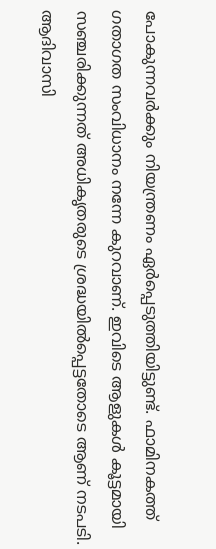പോകുന്നവർക്കും നിയന്ത്രണം ഏർപ്പെടുത്തിയിട്ടുണ്ട്. ഫാമിനകത്ത് ഗതാഗത സംവിധാനം നന്നേ കുറവാണ്. ഇവിടെ ആളുകൾ കൂട്ടമായി സഞ്ചരിക്കുന്നത് അധികൃതരുടെ ശ്രദ്ധയിൽപ്പെട്ടതോടെ ആണ് നടപടി. ആദിവാസി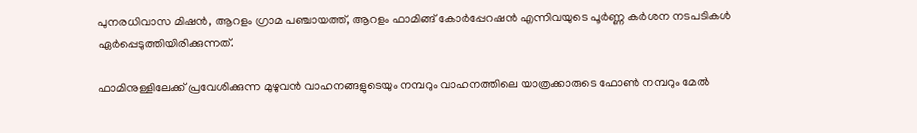പുനരധിവാസ മിഷൻ, ആറളം ഗ്രാമ പഞ്ചായത്ത്, ആറളം ഫാമിങ്ങ് കോർപ്പേറഷൻ എന്നിവയുടെ പൂർണ്ണ കർശന നടപടികൾ ഏർപ്പെടുത്തിയിരിക്കുന്നത്.

ഫാമിനുള്ളിലേക്ക് പ്രവേശിക്കുന്ന മുഴുവൻ വാഹനങ്ങളുടെയും നമ്പറും വാഹനത്തിലെ യാത്രക്കാരുടെ ഫോൺ നമ്പറും മേൽ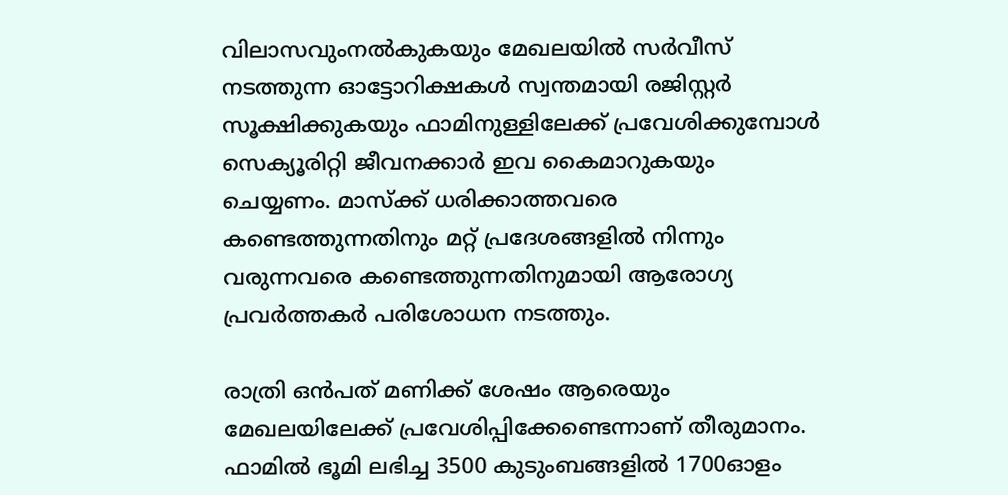വിലാസവുംനൽകുകയും മേഖലയിൽ സർവീസ് നടത്തുന്ന ഓട്ടോറിക്ഷകൾ സ്വന്തമായി രജിസ്റ്റർ സൂക്ഷിക്കുകയും ഫാമിനുള്ളിലേക്ക് പ്രവേശിക്കുമ്പോൾ സെക്യൂരിറ്റി ജീവനക്കാർ ഇവ കൈമാറുകയും ചെയ്യണം. മാസ്‌ക്ക് ധരിക്കാത്തവരെ കണ്ടെത്തുന്നതിനും മറ്റ് പ്രദേശങ്ങളിൽ നിന്നും വരുന്നവരെ കണ്ടെത്തുന്നതിനുമായി ആരോഗ്യ പ്രവർത്തകർ പരിശോധന നടത്തും.

രാത്രി ഒൻപത് മണിക്ക് ശേഷം ആരെയും മേഖലയിലേക്ക് പ്രവേശിപ്പിക്കേണ്ടെന്നാണ് തീരുമാനം. ഫാമിൽ ഭൂമി ലഭിച്ച 3500 കുടുംബങ്ങളിൽ 1700ഓളം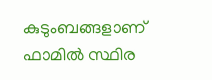കുടുംബങ്ങളാണ് ഫാമിൽ സ്ഥിര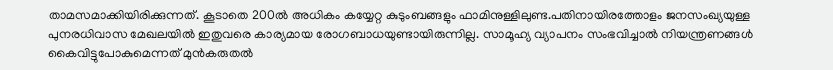താമസമാക്കിയിരിക്കുന്നത്. കൂടാതെ 200ൽ അധികം കയ്യേറ്റ കുടുംബങ്ങളും ഫാമിനുള്ളിലുണ്ട.പതിനായിരത്തോളം ജനസംഖ്യയുള്ള പുനരധിവാസ മേഖലയിൽ ഇതുവരെ കാര്യമായ രോഗബാധയുണ്ടായിരുന്നില്ല. സാമൂഹ്യ വ്യാപനം സംഭവിച്ചാൽ നിയന്ത്രണങ്ങൾ കൈവിട്ടുപോകുമെന്നത് മുൻകരുതൽ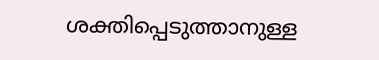ശക്തിപ്പെടുത്താനുള്ള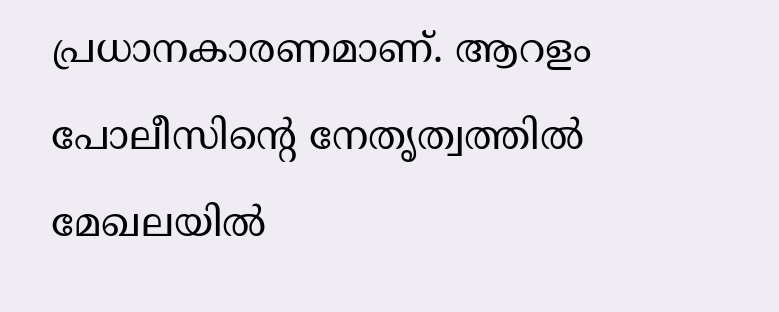പ്രധാനകാരണമാണ്. ആറളം പോലീസിന്റെ നേതൃത്വത്തിൽ മേഖലയിൽ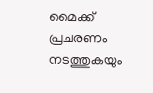മൈക്ക് പ്രചരണം നടത്തുകയും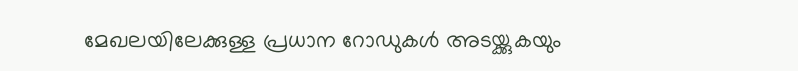മേഖലയിലേക്കുള്ള പ്രധാന റോഡുകൾ അടയ്ക്കുകയും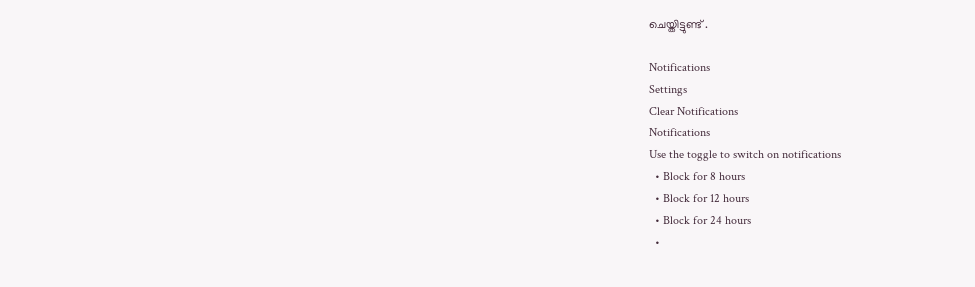ചെയ്തിട്ടുണ്ട് .

Notifications
Settings
Clear Notifications
Notifications
Use the toggle to switch on notifications
  • Block for 8 hours
  • Block for 12 hours
  • Block for 24 hours
  •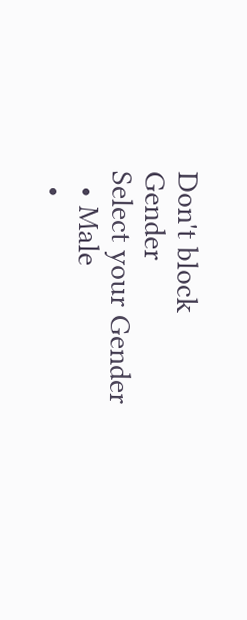Don't block
Gender
Select your Gender
  • Male
  •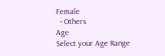Female
  • Others
Age
Select your Age Range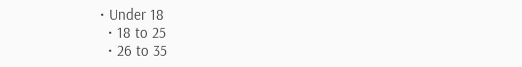• Under 18
  • 18 to 25
  • 26 to 35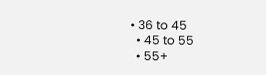• 36 to 45
  • 45 to 55
  • 55+